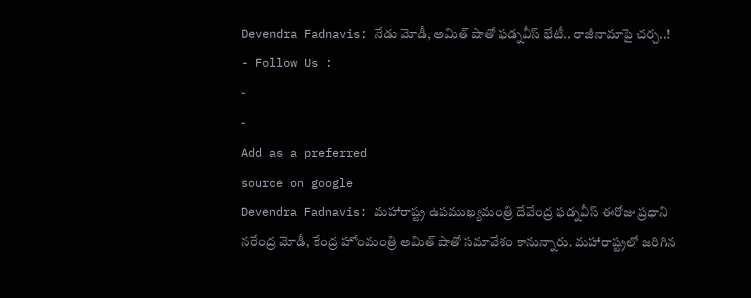Devendra Fadnavis: నేడు మోడీ, అమిత్ షాతో ఫడ్నవీస్ భేటీ.. రాజీనామాపై చర్చ..!
- Follow Us :
-
-
Add as a preferred
source on google
Devendra Fadnavis: మహారాష్ట్ర ఉపముఖ్యమంత్రి దేవేంద్ర ఫడ్నవీస్ ఈరోజు ప్రధాని నరేంద్ర మోడీ, కేంద్ర హోంమంత్రి అమిత్ షాతో సమావేశం కానున్నారు. మహారాష్ట్రలో జరిగిన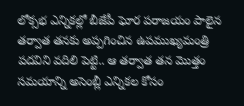లోక్సభ ఎన్నికల్లో బీజేపీ ఘోర పరాజయం పాలైన తర్వాత తనకు అప్పగించిన ఉపముఖ్యమంత్రి పదవిని వదిలి పెట్టి.. ఆ తర్వాత తన మొత్తం సమయాన్ని అసెంబ్లీ ఎన్నికల కోసం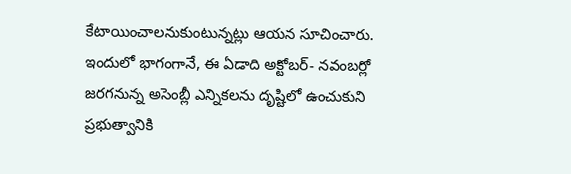కేటాయించాలనుకుంటున్నట్లు ఆయన సూచించారు. ఇందులో భాగంగానే, ఈ ఏడాది అక్టోబర్- నవంబర్లో జరగనున్న అసెంబ్లీ ఎన్నికలను దృష్టిలో ఉంచుకుని ప్రభుత్వానికి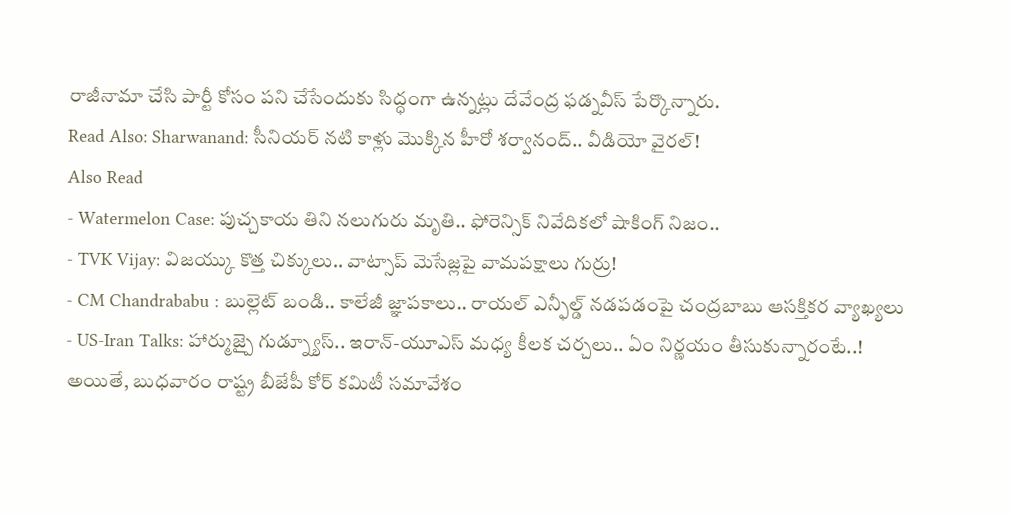రాజీనామా చేసి పార్టీ కోసం పని చేసేందుకు సిద్ధంగా ఉన్నట్లు దేవేంద్ర ఫడ్నవీస్ పేర్కొన్నారు.
Read Also: Sharwanand: సీనియర్ నటి కాళ్లు మొక్కిన హీరో శర్వానంద్.. వీడియో వైరల్!
Also Read
- Watermelon Case: పుచ్చకాయ తిని నలుగురు మృతి.. ఫోరెన్సిక్ నివేదికలో షాకింగ్ నిజం..
- TVK Vijay: విజయ్కు కొత్త చిక్కులు.. వాట్సాప్ మెసేజ్లపై వామపక్షాలు గుర్రు!
- CM Chandrababu : బుల్లెట్ బండి.. కాలేజీ జ్ఞాపకాలు.. రాయల్ ఎన్ఫీల్డ్ నడపడంపై చంద్రబాబు ఆసక్తికర వ్యాఖ్యలు
- US-Iran Talks: హార్ముజ్పై గుడ్న్యూస్.. ఇరాన్-యూఎస్ మధ్య కీలక చర్చలు.. ఏం నిర్ణయం తీసుకున్నారంటే..!
అయితే, బుధవారం రాష్ట్ర బీజేపీ కోర్ కమిటీ సమావేశం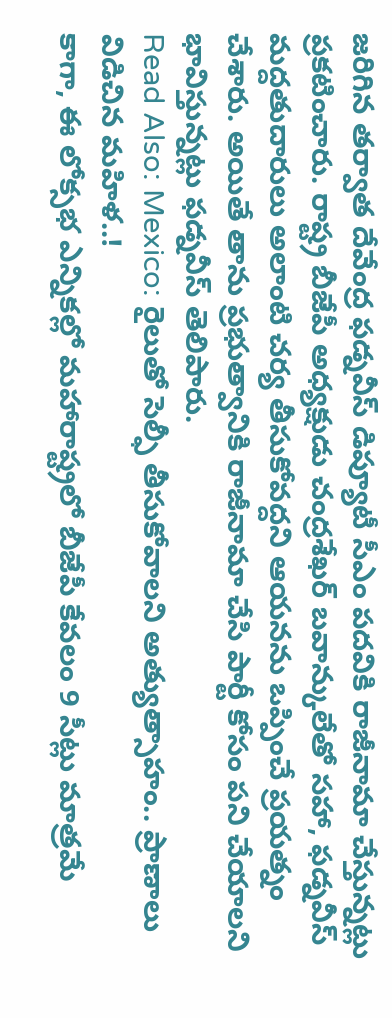జరిగిన తర్వాత దేవేంద్ర ఫడ్నవీస్ డిప్యూటీ సీఎం పదవికి రాజీనామా చేస్తున్నట్లు ప్రకటించారు. రాష్ట్ర బీజేపీ అధ్యక్షుడు చంద్రశేఖర్ బవాన్కులేతో సహా, ఫడ్నవీస్ మద్దతుదారులు అలాంటి చర్య తీసుకోవద్దని ఆయనను ఒప్పించే ప్రయత్నం చేశారు. అయితే తాను ప్రభుత్వానికి రాజీనామా చేసి పార్టీ కోసం పని చేయాలని భావిస్తున్నట్లు ఫడ్నవీస్ తెలిపారు.
Read Also: Mexico: రైలుతో సెల్ఫీ తీసుకోవాలని అత్యుత్సాహం.. ప్రాణాలు విడిచిన మహిళ..!
కాగా, ఈ లోక్సభ ఎన్నికల్లో మహారాష్ట్రలో బీజేపీ కేవలం 9 సీట్లు మాత్రమే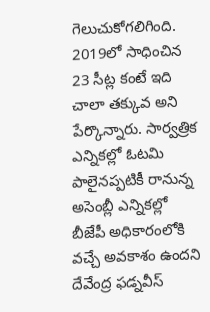గెలుచుకోగలిగింది. 2019లో సాధించిన 23 సీట్ల కంటే ఇది చాలా తక్కువ అని పేర్కొన్నారు. సార్వత్రిక ఎన్నికల్లో ఓటమి పాలైనప్పటికీ రానున్న అసెంబ్లీ ఎన్నికల్లో బీజేపీ అధికారంలోకి వచ్చే అవకాశం ఉందని దేవేంద్ర ఫడ్నవీస్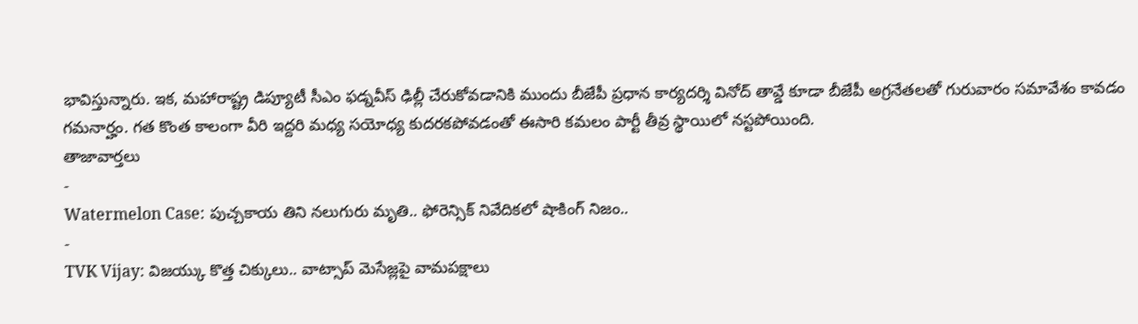భావిస్తున్నారు. ఇక, మహారాష్ట్ర డిప్యూటీ సీఎం ఫడ్నవీస్ ఢిల్లీ చేరుకోవడానికి ముందు బీజేపీ ప్రధాన కార్యదర్శి వినోద్ తావ్డే కూడా బీజేపీ అగ్రనేతలతో గురువారం సమావేశం కావడం గమనార్హం. గత కొంత కాలంగా వీరి ఇద్దరి మధ్య సయోధ్య కుదరకపోవడంతో ఈసారి కమలం పార్టీ తీవ్ర స్థాయిలో నస్టపోయింది.
తాజావార్తలు
-
Watermelon Case: పుచ్చకాయ తిని నలుగురు మృతి.. ఫోరెన్సిక్ నివేదికలో షాకింగ్ నిజం..
-
TVK Vijay: విజయ్కు కొత్త చిక్కులు.. వాట్సాప్ మెసేజ్లపై వామపక్షాలు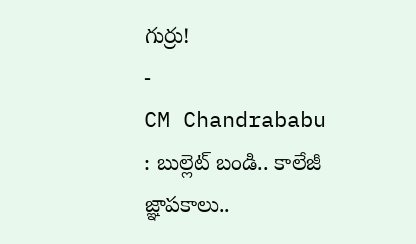గుర్రు!
-
CM Chandrababu : బుల్లెట్ బండి.. కాలేజీ జ్ఞాపకాలు..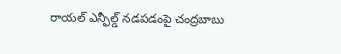రాయల్ ఎన్ఫీల్డ్ నడపడంపై చంద్రబాబు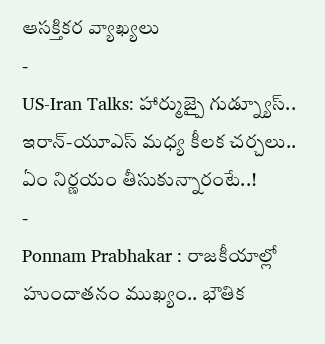ఆసక్తికర వ్యాఖ్యలు
-
US-Iran Talks: హార్ముజ్పై గుడ్న్యూస్.. ఇరాన్-యూఎస్ మధ్య కీలక చర్చలు.. ఏం నిర్ణయం తీసుకున్నారంటే..!
-
Ponnam Prabhakar : రాజకీయాల్లో హుందాతనం ముఖ్యం.. భౌతిక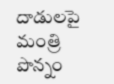దాడులపై మంత్రి పొన్నం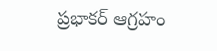ప్రభాకర్ ఆగ్రహం